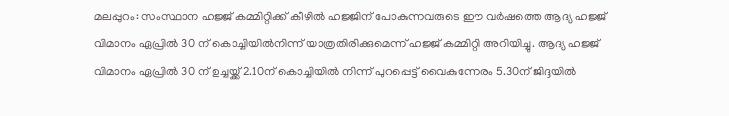മലപ്പുറം: സംസ്ഥാന ഹജ്ജ് കമ്മിറ്റിക്ക് കീഴിൽ ഹജ്ജിന് പോകുന്നവരുടെ ഈ വർഷത്തെ ആദ്യ ഹജ്ജ് വിമാനം ഏപ്രിൽ 30 ന് കൊച്ചിയിൽനിന്ന് യാത്രതിരിക്കുമെന്ന് ഹജ്ജ് കമ്മിറ്റി അറിയിച്ചു. ആദ്യ ഹജ്ജ് വിമാനം ഏപ്രിൽ 30 ന് ഉച്ചയ്ക്ക് 2.10ന് കൊച്ചിയിൽ നിന്ന് പുറപ്പെട്ട് വൈകുന്നേരം 5.30ന് ജിദ്ദയിൽ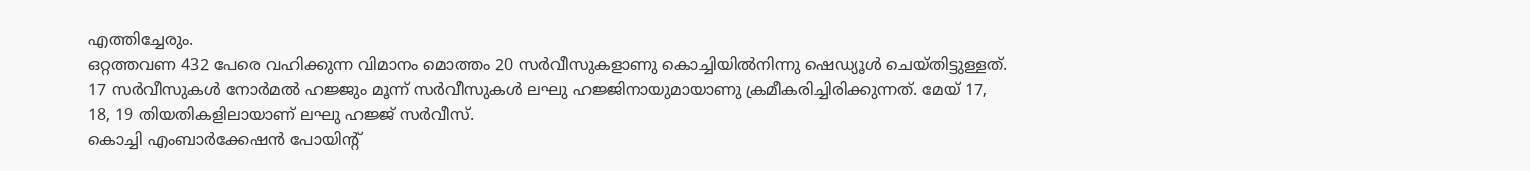എത്തിച്ചേരും.
ഒറ്റത്തവണ 432 പേരെ വഹിക്കുന്ന വിമാനം മൊത്തം 20 സർവീസുകളാണു കൊച്ചിയിൽനിന്നു ഷെഡ്യൂൾ ചെയ്തിട്ടുള്ളത്. 17 സർവീസുകൾ നോർമൽ ഹജ്ജും മൂന്ന് സർവീസുകൾ ലഘു ഹജ്ജിനായുമായാണു ക്രമീകരിച്ചിരിക്കുന്നത്. മേയ് 17, 18, 19 തിയതികളിലായാണ് ലഘു ഹജ്ജ് സർവീസ്.
കൊച്ചി എംബാർക്കേഷൻ പോയിന്റ്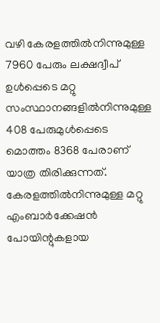വഴി കേരളത്തിൽനിന്നുമുള്ള 7960 പേരും ലക്ഷദ്വീപ് ഉൾപ്പെടെ മറ്റു സംസ്ഥാനങ്ങളിൽനിന്നുമുള്ള 408 പേരുമുൾപ്പെടെ മൊത്തം 8368 പേരാണ് യാത്ര തിരിക്കുന്നത്.
കേരളത്തിൽനിന്നുമുള്ള മറ്റു എംബാർക്കേഷൻ പോയിന്റുകളായ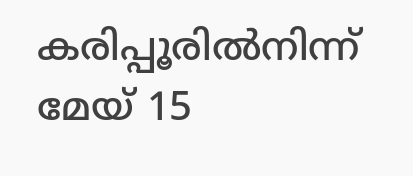കരിപ്പൂരിൽനിന്ന് മേയ് 15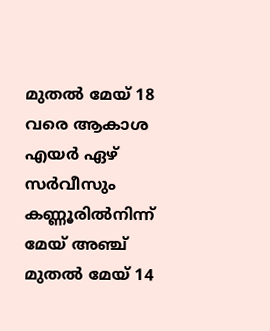മുതൽ മേയ് 18 വരെ ആകാശ എയർ ഏഴ് സർവീസും കണ്ണൂരിൽനിന്ന് മേയ് അഞ്ച് മുതൽ മേയ് 14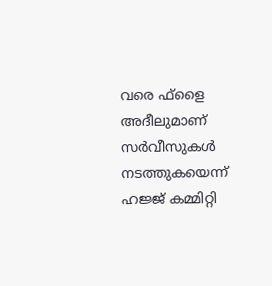വരെ ഫ്ളൈ അദീലുമാണ് സർവീസുകൾ നടത്തുകയെന്ന് ഹജ്ജ് കമ്മിറ്റി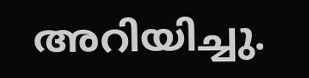അറിയിച്ചു.